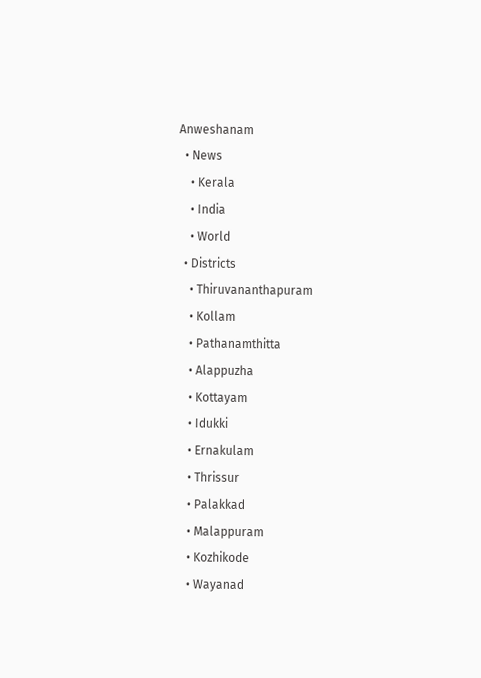Anweshanam
  • News
    • Kerala
    • India
    • World
  • Districts
    • Thiruvananthapuram
    • Kollam
    • Pathanamthitta
    • Alappuzha
    • Kottayam
    • Idukki
    • Ernakulam
    • Thrissur
    • Palakkad
    • Malappuram
    • Kozhikode
    • Wayanad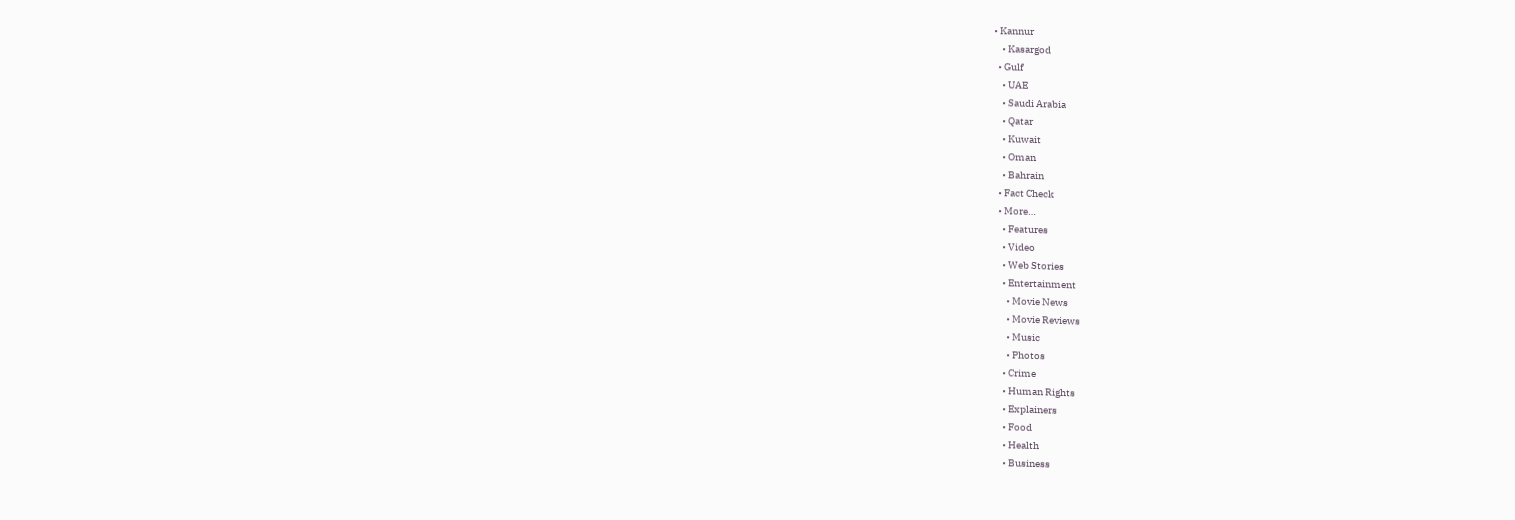• Kannur
    • Kasargod
  • Gulf
    • UAE
    • Saudi Arabia
    • Qatar
    • Kuwait
    • Oman
    • Bahrain
  • Fact Check
  • More…
    • Features
    • Video
    • Web Stories
    • Entertainment
      • Movie News
      • Movie Reviews
      • Music
      • Photos
    • Crime
    • Human Rights
    • Explainers
    • Food
    • Health
    • Business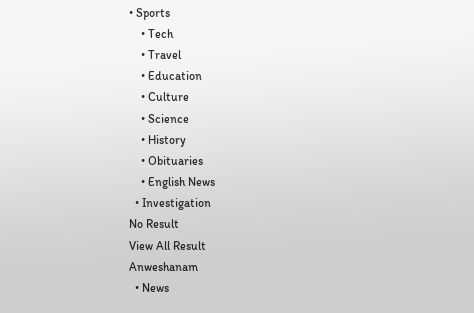• Sports
    • Tech
    • Travel
    • Education
    • Culture
    • Science
    • History
    • Obituaries
    • English News
  • Investigation
No Result
View All Result
Anweshanam
  • News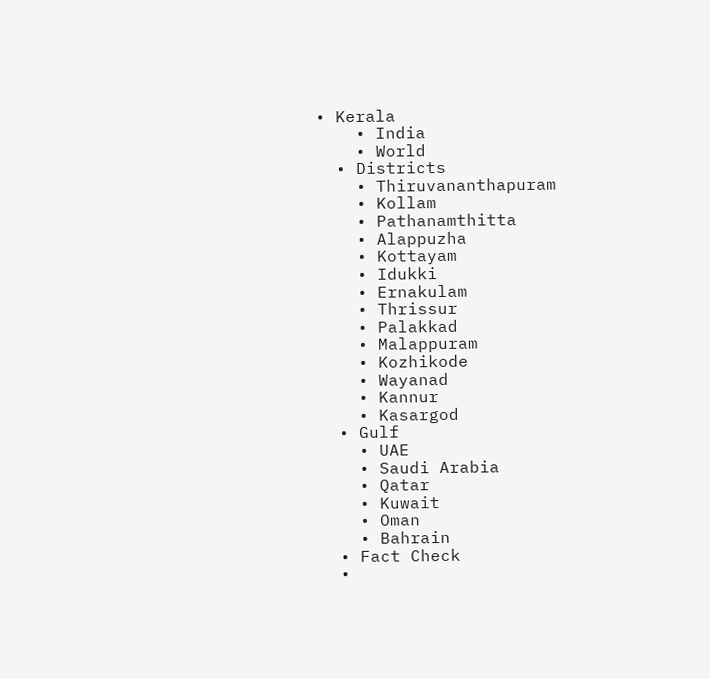• Kerala
    • India
    • World
  • Districts
    • Thiruvananthapuram
    • Kollam
    • Pathanamthitta
    • Alappuzha
    • Kottayam
    • Idukki
    • Ernakulam
    • Thrissur
    • Palakkad
    • Malappuram
    • Kozhikode
    • Wayanad
    • Kannur
    • Kasargod
  • Gulf
    • UAE
    • Saudi Arabia
    • Qatar
    • Kuwait
    • Oman
    • Bahrain
  • Fact Check
  •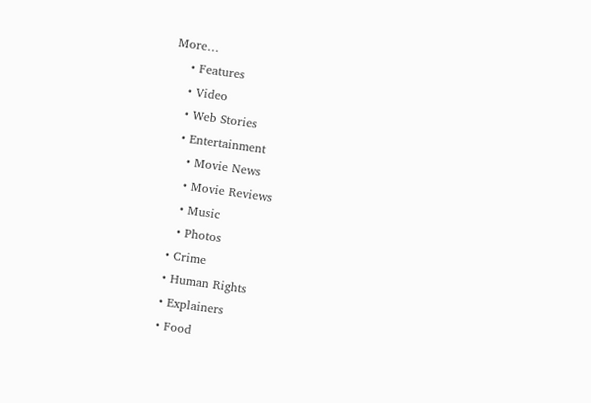More…
    • Features
    • Video
    • Web Stories
    • Entertainment
      • Movie News
      • Movie Reviews
      • Music
      • Photos
    • Crime
    • Human Rights
    • Explainers
    • Food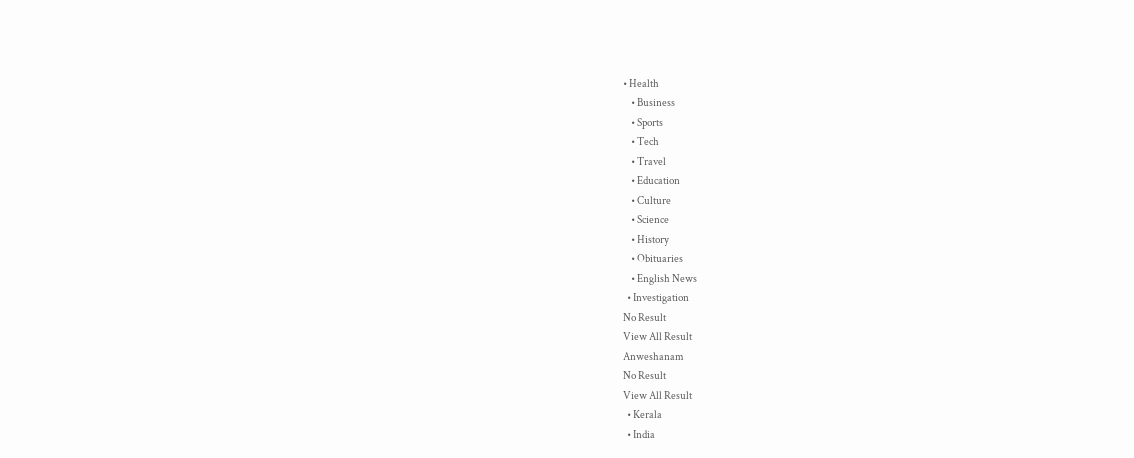• Health
    • Business
    • Sports
    • Tech
    • Travel
    • Education
    • Culture
    • Science
    • History
    • Obituaries
    • English News
  • Investigation
No Result
View All Result
Anweshanam
No Result
View All Result
  • Kerala
  • India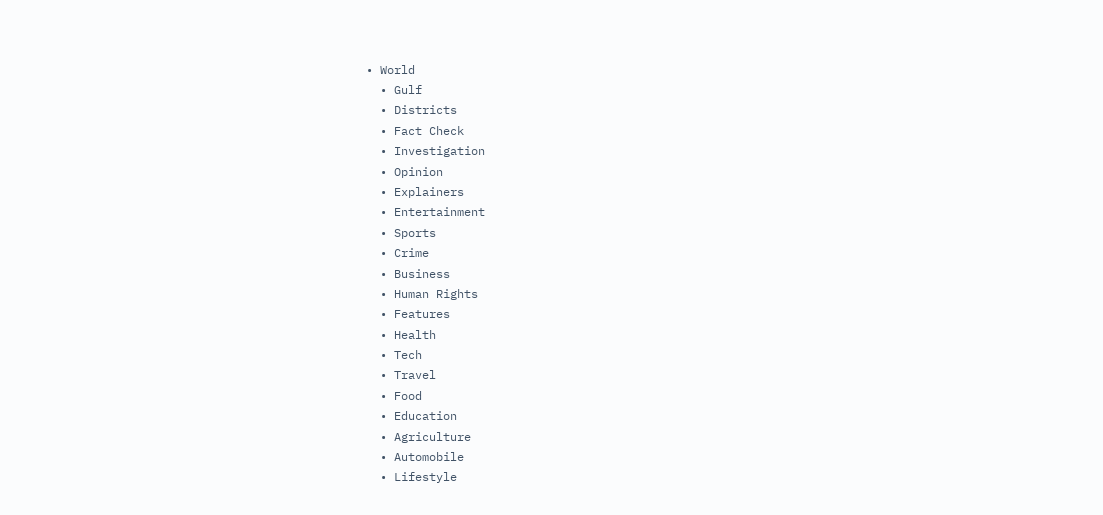• World
  • Gulf
  • Districts
  • Fact Check
  • Investigation
  • Opinion
  • Explainers
  • Entertainment
  • Sports
  • Crime
  • Business
  • Human Rights
  • Features
  • Health
  • Tech
  • Travel
  • Food
  • Education
  • Agriculture
  • Automobile
  • Lifestyle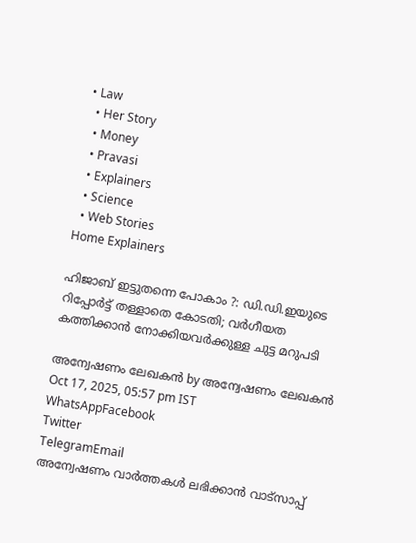• Law
  • Her Story
  • Money
  • Pravasi
  • Explainers
  • Science
  • Web Stories
Home Explainers

ഹിജാബ് ഇട്ടുതന്നെ പോകാം ?: ഡി.ഡി.ഇയുടെ റിപ്പോര്‍ട്ട് തള്ളാതെ കോടതി; വര്‍ഗീയത കത്തിക്കാന്‍ നോക്കിയവര്‍ക്കുള്ള ചുട്ട മറുപടി

അന്വേഷണം ലേഖകൻ by അന്വേഷണം ലേഖകൻ
Oct 17, 2025, 05:57 pm IST
WhatsAppFacebook
Twitter
TelegramEmail
അന്വേഷണം വാർത്തകൾ ലഭിക്കാന്‍ വാട്സാപ്പ്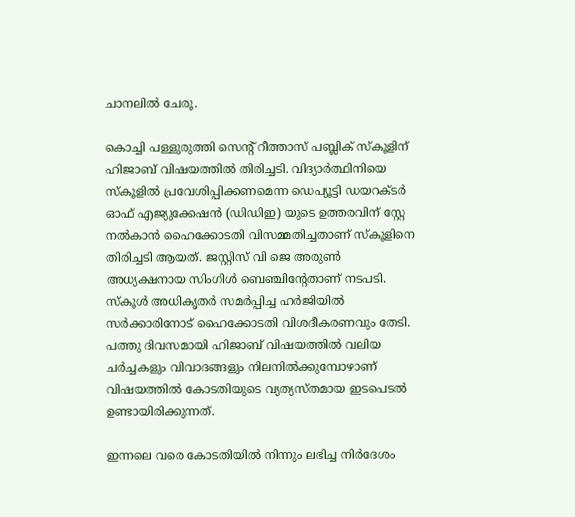ചാനലില്‍ ചേരൂ.

കൊച്ചി പള്ളുരുത്തി സെന്റ് റീത്താസ് പബ്ലിക് സ്‌കൂളിന് ഹിജാബ് വിഷയത്തില്‍ തിരിച്ചടി. വിദ്യാര്‍ത്ഥിനിയെ സ്‌കൂളില്‍ പ്രവേശിപ്പിക്കണമെന്ന ഡെപ്യൂട്ടി ഡയറക്ടര്‍ ഓഫ് എജ്യുക്കേഷന്‍ (ഡിഡിഇ) യുടെ ഉത്തരവിന് സ്റ്റേ നല്‍കാന്‍ ഹൈക്കോടതി വിസമ്മതിച്ചതാണ് സ്‌കൂളിനെ തിരിച്ചടി ആയത്. ജസ്റ്റിസ് വി ജെ അരുണ്‍ അധ്യക്ഷനായ സിംഗിള്‍ ബെഞ്ചിന്റേതാണ് നടപടി. സ്‌കൂള്‍ അധികൃതര്‍ സമര്‍പ്പിച്ച ഹര്‍ജിയില്‍ സര്‍ക്കാരിനോട് ഹൈക്കോടതി വിശദീകരണവും തേടി. പത്തു ദിവസമായി ഹിജാബ് വിഷയത്തില്‍ വലിയ ചര്‍ച്ചകളും വിവാദങ്ങളും നിലനില്‍ക്കുമ്പോഴാണ് വിഷയത്തില്‍ കോടതിയുടെ വ്യത്യസ്തമായ ഇടപെടല്‍ ഉണ്ടായിരിക്കുന്നത്.

ഇന്നലെ വരെ കോടതിയില്‍ നിന്നും ലഭിച്ച നിര്‍ദേശം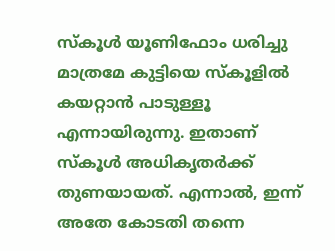സ്‌കൂള്‍ യൂണിഫോം ധരിച്ചു മാത്രമേ കുട്ടിയെ സ്‌കൂളില്‍ കയറ്റാന്‍ പാടുള്ളൂ എന്നായിരുന്നു. ഇതാണ് സ്‌കൂള്‍ അധികൃതര്‍ക്ക് തുണയായത്. എന്നാല്‍, ഇന്ന് അതേ കോടതി തന്നെ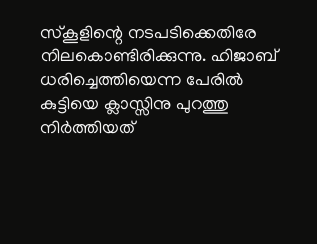സ്‌കൂളിന്റെ നടപടിക്കെതിരേ നിലകൊണ്ടിരിക്കുന്നു. ഹിജാബ് ധരിച്ചെത്തിയെന്ന പേരില്‍ കുട്ടിയെ ക്ലാസ്സിനു പുറത്തു നിര്‍ത്തിയത്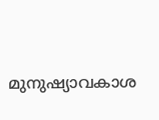മുനുഷ്യാവകാശ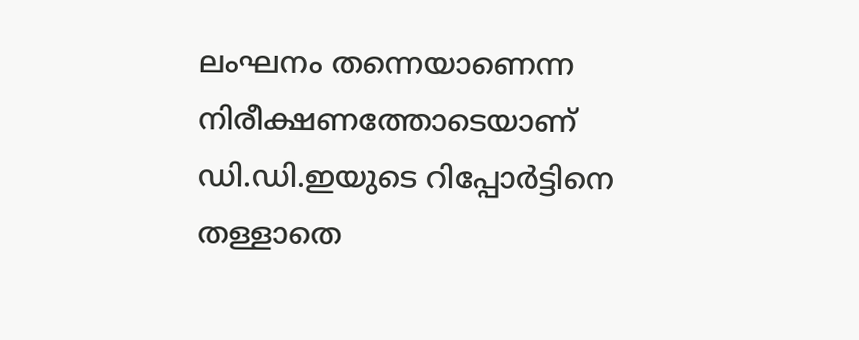ലംഘനം തന്നെയാണെന്ന നിരീക്ഷണത്തോടെയാണ് ഡി.ഡി.ഇയുടെ റിപ്പോര്‍ട്ടിനെ തള്ളാതെ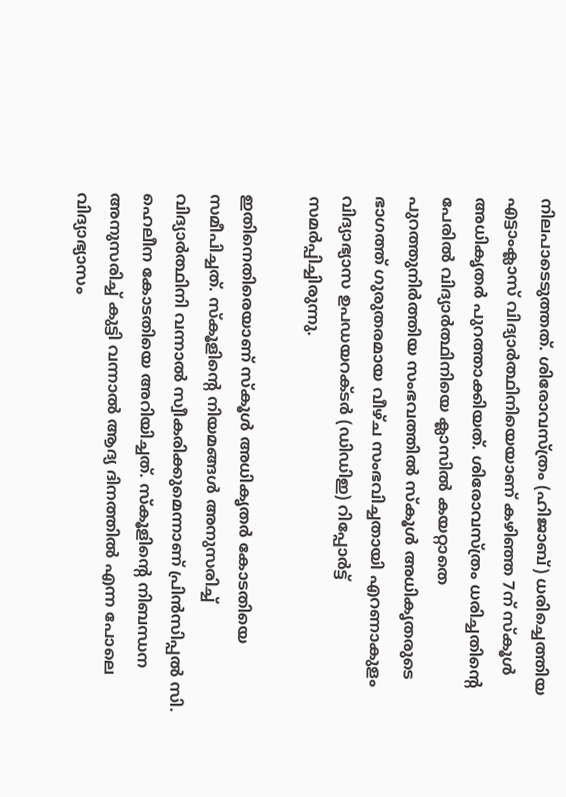നിലപാടെടുത്തത്. ശിരോവസ്ത്രം (ഹിജാബ്) ധരിച്ചെത്തിയ എട്ടാംക്ലാസ് വിദ്യാര്‍ത്ഥിനിയെയാണ് കഴിഞ്ഞ 7ന് സ്‌കൂള്‍ അധികൃതര്‍ പുറത്താക്കിയത്. ശിരോവസ്ത്രം ധരിച്ചതിന്റെ പേരില്‍ വിദ്യാര്‍ത്ഥിനിയെ ക്ലാസില്‍ കയറ്റാതെ പുറത്തുനിര്‍ത്തിയ സംഭവത്തില്‍ സ്‌കൂള്‍ അധികൃതരുടെ ഭാഗത്ത് ഗുരുതരമായ വീഴ്ച സംഭവിച്ചതായി എറണാകുളം വിദ്യാഭ്യാസ ഉപഡയറക്ടര്‍ (ഡിഡിഇ) റിപ്പോര്‍ട്ട് സമര്‍പ്പിച്ചിരുന്നു.

ഇതിനെതിരെയാണ് സ്‌കൂള്‍ അധികൃതര്‍ കോടതിയെ സമീപിച്ചത്. സ്‌കൂളിന്റെ നിയമങ്ങള്‍ അനുസരിച്ച് വിദ്യാര്‍ത്ഥിനി വന്നാല്‍ സ്വീകരിക്കുമെന്നാണ് പ്രിന്‍സിപ്പല്‍ സി. ഹെലീന കോടതിയെ അറിയിച്ചത്. സ്‌കൂളിന്റെ നിബന്ധന അനുസരിച്ച് കുട്ടി വന്നാല്‍ ആദ്യ ദിനത്തില്‍ എന്ന പോലെ വിദ്യാഭ്യാസം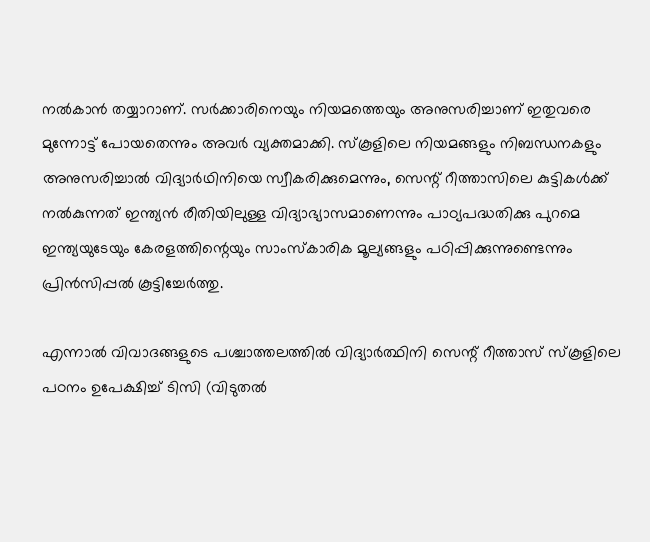നല്‍കാന്‍ തയ്യാറാണ്. സര്‍ക്കാരിനെയും നിയമത്തെയും അനുസരിച്ചാണ് ഇതുവരെ മുന്നോട്ട് പോയതെന്നും അവര്‍ വ്യക്തമാക്കി. സ്‌കൂളിലെ നിയമങ്ങളും നിബന്ധനകളും അനുസരിച്ചാല്‍ വിദ്യാര്‍ഥിനിയെ സ്വീകരിക്കുമെന്നും, സെന്റ് റീത്താസിലെ കുട്ടികള്‍ക്ക് നല്‍കുന്നത് ഇന്ത്യന്‍ രീതിയിലുള്ള വിദ്യാഭ്യാസമാണെന്നും പാഠ്യപദ്ധതിക്കു പുറമെ ഇന്ത്യയുടേയും കേരളത്തിന്റെയും സാംസ്‌കാരിക മൂല്യങ്ങളും പഠിപ്പിക്കുന്നുണ്ടെന്നും പ്രിന്‍സിപ്പല്‍ കൂട്ടിച്ചേര്‍ത്തു.

എന്നാല്‍ വിവാദങ്ങളുടെ പശ്ചാത്തലത്തില്‍ വിദ്യാര്‍ത്ഥിനി സെന്റ് റീത്താസ് സ്‌കൂളിലെ പഠനം ഉപേക്ഷിച്ച് ടിസി (വിടുതല്‍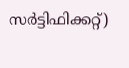സര്‍ട്ടിഫിക്കറ്റ്)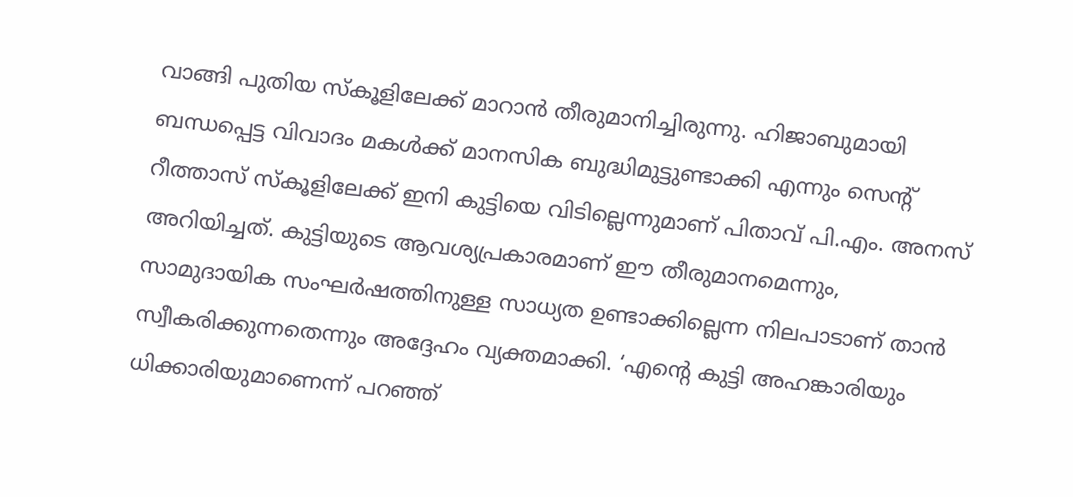വാങ്ങി പുതിയ സ്‌കൂളിലേക്ക് മാറാന്‍ തീരുമാനിച്ചിരുന്നു. ഹിജാബുമായി ബന്ധപ്പെട്ട വിവാദം മകള്‍ക്ക് മാനസിക ബുദ്ധിമുട്ടുണ്ടാക്കി എന്നും സെന്റ് റീത്താസ് സ്‌കൂളിലേക്ക് ഇനി കുട്ടിയെ വിടില്ലെന്നുമാണ് പിതാവ് പി.എം. അനസ് അറിയിച്ചത്. കുട്ടിയുടെ ആവശ്യപ്രകാരമാണ് ഈ തീരുമാനമെന്നും, സാമുദായിക സംഘര്‍ഷത്തിനുള്ള സാധ്യത ഉണ്ടാക്കില്ലെന്ന നിലപാടാണ് താന്‍ സ്വീകരിക്കുന്നതെന്നും അദ്ദേഹം വ്യക്തമാക്കി. ‘എന്റെ കുട്ടി അഹങ്കാരിയും ധിക്കാരിയുമാണെന്ന് പറഞ്ഞ്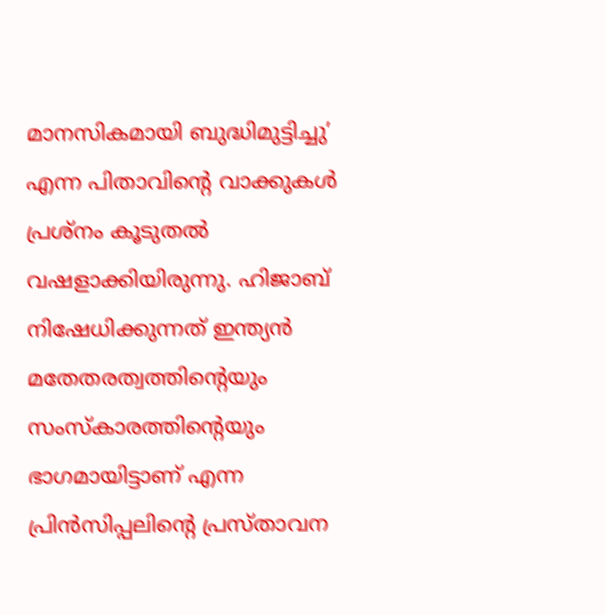മാനസികമായി ബുദ്ധിമുട്ടിച്ചു’ എന്ന പിതാവിന്റെ വാക്കുകള്‍ പ്രശ്നം കൂടുതല്‍ വഷളാക്കിയിരുന്നു. ഹിജാബ് നിഷേധിക്കുന്നത് ഇന്ത്യന്‍ മതേതരത്വത്തിന്റെയും സംസ്‌കാരത്തിന്റെയും ഭാഗമായിട്ടാണ് എന്ന പ്രിന്‍സിപ്പലിന്റെ പ്രസ്താവന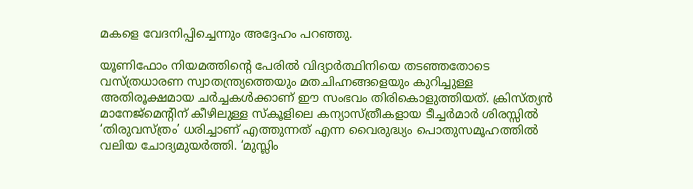മകളെ വേദനിപ്പിച്ചെന്നും അദ്ദേഹം പറഞ്ഞു.

യൂണിഫോം നിയമത്തിന്റെ പേരില്‍ വിദ്യാര്‍ത്ഥിനിയെ തടഞ്ഞതോടെ വസ്ത്രധാരണ സ്വാതന്ത്ര്യത്തെയും മതചിഹ്നങ്ങളെയും കുറിച്ചുള്ള അതിരൂക്ഷമായ ചര്‍ച്ചകള്‍ക്കാണ് ഈ സംഭവം തിരികൊളുത്തിയത്. ക്രിസ്ത്യന്‍ മാനേജ്മെന്റിന് കീഴിലുള്ള സ്‌കൂളിലെ കന്യാസ്ത്രീകളായ ടീച്ചര്‍മാര്‍ ശിരസ്സില്‍ ‘തിരുവസ്ത്രം’ ധരിച്ചാണ് എത്തുന്നത് എന്ന വൈരുദ്ധ്യം പൊതുസമൂഹത്തില്‍ വലിയ ചോദ്യമുയര്‍ത്തി. ‘മുസ്ലിം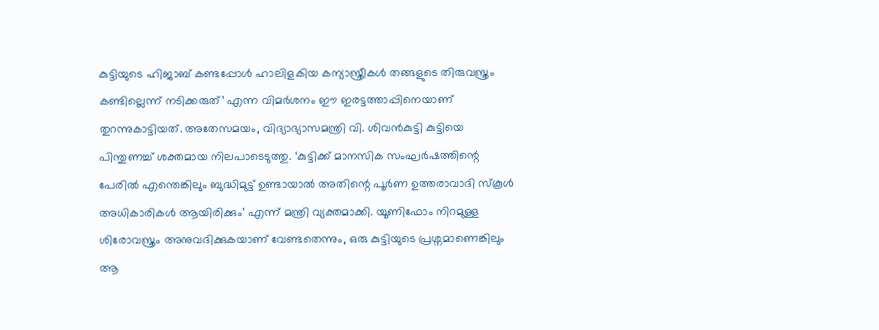കുട്ടിയുടെ ഹിജാബ് കണ്ടപ്പോള്‍ ഹാലിളകിയ കന്യാസ്ത്രീകള്‍ തങ്ങളുടെ തിരുവസ്ത്രം കണ്ടില്ലെന്ന് നടിക്കരുത്’ എന്ന വിമര്‍ശനം ഈ ഇരട്ടത്താപ്പിനെയാണ് തുറന്നുകാട്ടിയത്. അതേസമയം, വിദ്യാഭ്യാസമന്ത്രി വി. ശിവന്‍കുട്ടി കുട്ടിയെ പിന്തുണച്ച് ശക്തമായ നിലപാടെടുത്തു. ‘കുട്ടിക്ക് മാനസിക സംഘര്‍ഷത്തിന്റെ പേരില്‍ എന്തെങ്കിലും ബുദ്ധിമുട്ട് ഉണ്ടായാല്‍ അതിന്റെ പൂര്‍ണ ഉത്തരാവാദി സ്‌കൂള്‍ അധികാരികള്‍ ആയിരിക്കും’ എന്ന് മന്ത്രി വ്യക്തമാക്കി. യൂണിഫോം നിറമുള്ള ശിരോവസ്ത്രം അനുവദിക്കുകയാണ് വേണ്ടതെന്നും, ഒരു കുട്ടിയുടെ പ്രശ്നമാണെങ്കിലും ആ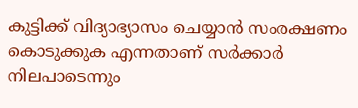കുട്ടിക്ക് വിദ്യാഭ്യാസം ചെയ്യാന്‍ സംരക്ഷണം കൊടുക്കുക എന്നതാണ് സര്‍ക്കാര്‍ നിലപാടെന്നും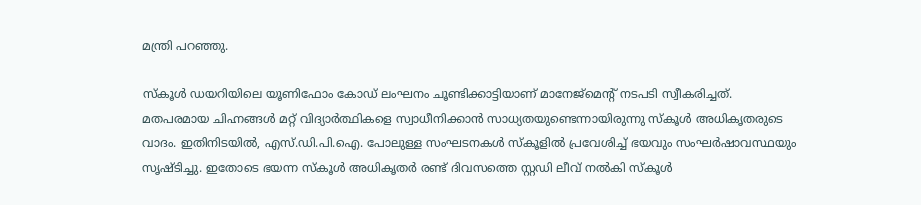മന്ത്രി പറഞ്ഞു.

സ്‌കൂള്‍ ഡയറിയിലെ യൂണിഫോം കോഡ് ലംഘനം ചൂണ്ടിക്കാട്ടിയാണ് മാനേജ്മെന്റ് നടപടി സ്വീകരിച്ചത്. മതപരമായ ചിഹ്നങ്ങള്‍ മറ്റ് വിദ്യാര്‍ത്ഥികളെ സ്വാധീനിക്കാന്‍ സാധ്യതയുണ്ടെന്നായിരുന്നു സ്‌കൂള്‍ അധികൃതരുടെ വാദം. ഇതിനിടയില്‍, എസ്.ഡി.പി.ഐ. പോലുള്ള സംഘടനകള്‍ സ്‌കൂളില്‍ പ്രവേശിച്ച് ഭയവും സംഘര്‍ഷാവസ്ഥയും സൃഷ്ടിച്ചു. ഇതോടെ ഭയന്ന സ്‌കൂള്‍ അധികൃതര്‍ രണ്ട് ദിവസത്തെ സ്റ്റഡി ലീവ് നല്‍കി സ്‌കൂള്‍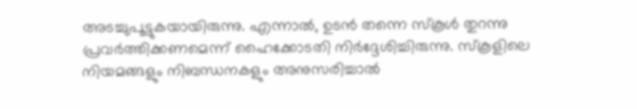അടച്ചുപൂട്ടുകയായിരുന്നു. എന്നാല്‍, ഉടന്‍ തന്നെ സ്‌കൂള്‍ തുറന്നു പ്രവര്‍ത്തിക്കണമെന്ന് ഹൈക്കോടതി നിര്‍ദ്ദേശിച്ചിരുന്നു. സ്‌കൂളിലെ നിയമങ്ങളും നിബന്ധനകളും അനുസരിച്ചാല്‍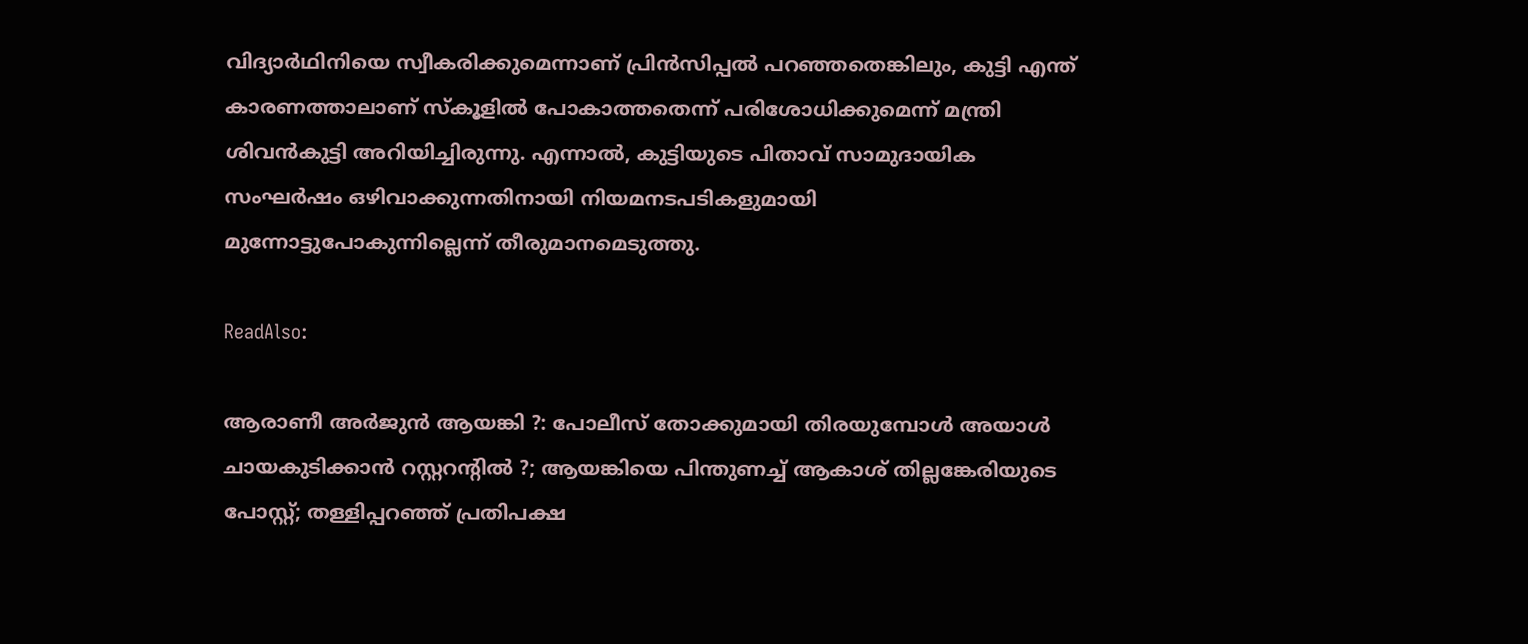വിദ്യാര്‍ഥിനിയെ സ്വീകരിക്കുമെന്നാണ് പ്രിന്‍സിപ്പല്‍ പറഞ്ഞതെങ്കിലും, കുട്ടി എന്ത് കാരണത്താലാണ് സ്‌കൂളില്‍ പോകാത്തതെന്ന് പരിശോധിക്കുമെന്ന് മന്ത്രി ശിവന്‍കുട്ടി അറിയിച്ചിരുന്നു. എന്നാല്‍, കുട്ടിയുടെ പിതാവ് സാമുദായിക സംഘര്‍ഷം ഒഴിവാക്കുന്നതിനായി നിയമനടപടികളുമായി മുന്നോട്ടുപോകുന്നില്ലെന്ന് തീരുമാനമെടുത്തു.

ReadAlso:

ആരാണീ അര്‍ജുന്‍ ആയങ്കി ?: പോലീസ് തോക്കുമായി തിരയുമ്പോള്‍ അയാള്‍ ചായകുടിക്കാന്‍ റസ്റ്ററന്റില്‍ ?; ആയങ്കിയെ പിന്തുണച്ച് ആകാശ് തില്ലങ്കേരിയുടെ പോസ്റ്റ്; തള്ളിപ്പറഞ്ഞ് പ്രതിപക്ഷ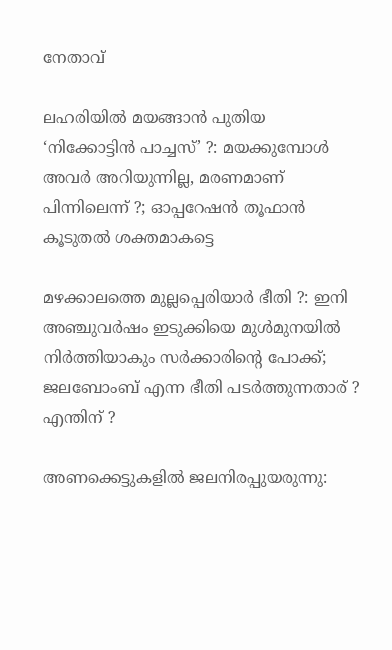നേതാവ്

ലഹരിയില്‍ മയങ്ങാന്‍ പുതിയ ‘നിക്കോട്ടിന്‍ പാച്ചസ്’ ?: മയക്കുമ്പോള്‍ അവര്‍ അറിയുന്നില്ല, മരണമാണ് പിന്നിലെന്ന് ?; ഓപ്പറേഷന്‍ തൂഫാന്‍ കൂടുതല്‍ ശക്തമാകട്ടെ

മഴക്കാലത്തെ മുല്ലപ്പെരിയാര്‍ ഭീതി ?: ഇനി അഞ്ചുവര്‍ഷം ഇടുക്കിയെ മുള്‍മുനയില്‍ നിര്‍ത്തിയാകും സര്‍ക്കാരിന്റെ പോക്ക്; ജലബോംബ് എന്ന ഭീതി പടര്‍ത്തുന്നതാര് ? എന്തിന് ?

അണക്കെട്ടുകളില്‍ ജലനിരപ്പുയരുന്നു: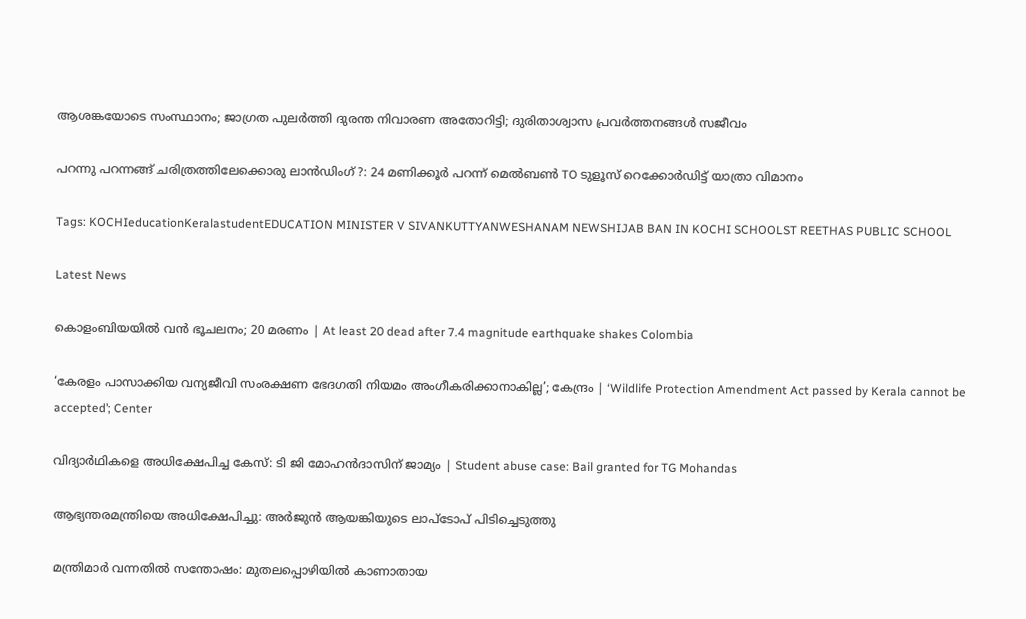ആശങ്കയോടെ സംസ്ഥാനം; ജാഗ്രത പുലര്‍ത്തി ദുരന്ത നിവാരണ അതോറിട്ടി; ദുരിതാശ്വാസ പ്രവര്‍ത്തനങ്ങള്‍ സജീവം

പറന്നു പറന്നങ്ങ് ചരിത്രത്തിലേക്കൊരു ലാന്‍ഡിംഗ് ?: 24 മണിക്കൂര്‍ പറന്ന് മെല്‍ബണ്‍ TO ടുളൂസ് റെക്കോര്‍ഡിട്ട് യാത്രാ വിമാനം

Tags: KOCHIeducationKeralastudentEDUCATION MINISTER V SIVANKUTTYANWESHANAM NEWSHIJAB BAN IN KOCHI SCHOOLST REETHAS PUBLIC SCHOOL

Latest News

കൊളംബിയയിൽ വൻ ഭൂചലനം; 20 മരണം | At least 20 dead after 7.4 magnitude earthquake shakes Colombia

‘കേരളം പാസാക്കിയ വന്യജീവി സംരക്ഷണ ഭേദഗതി നിയമം അംഗീകരിക്കാനാകില്ല’; കേന്ദ്രം | ‘Wildlife Protection Amendment Act passed by Kerala cannot be accepted’; Center

വിദ്യാർഥികളെ അധിക്ഷേപിച്ച കേസ്: ടി ജി മോഹൻദാസിന് ജാമ്യം | Student abuse case: Bail granted for TG Mohandas

ആഭ്യന്തരമന്ത്രിയെ അധിക്ഷേപിച്ചു: അര്‍ജുന്‍ ആയങ്കിയുടെ ലാപ്‌ടോപ് പിടിച്ചെടുത്തു

മന്ത്രിമാര്‍ വന്നതില്‍ സന്തോഷം: മുതലപ്പൊഴിയില്‍ കാണാതായ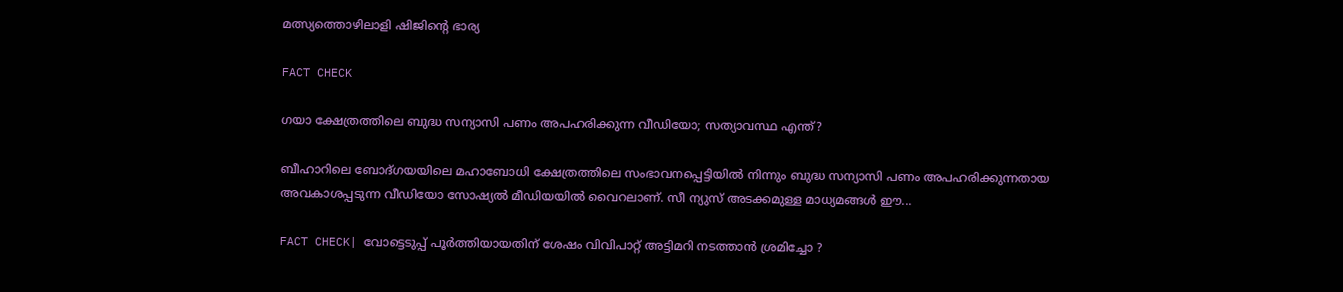മത്സ്യത്തൊഴിലാളി ഷിജിന്റെ ഭാര്യ

FACT CHECK

ഗയാ ക്ഷേത്രത്തിലെ ബുദ്ധ സന്യാസി പണം അപഹരിക്കുന്ന വീഡിയോ; സത്യാവസ്ഥ എന്ത്?

ബീഹാറിലെ ബോദ്ഗയയിലെ മഹാബോധി ക്ഷേത്രത്തിലെ സംഭാവനപ്പെട്ടിയില്‍ നിന്നും ബുദ്ധ സന്യാസി പണം അപഹരിക്കുന്നതായ അവകാശപ്പടുന്ന വീഡിയോ സോഷ്യല്‍ മീഡിയയില്‍ വൈറലാണ്. സീ ന്യുസ് അടക്കമുള്ള മാധ്യമങ്ങള്‍ ഈ...

FACT CHECK| വോട്ടെടുപ്പ് പൂർത്തിയായതിന് ശേഷം വിവിപാറ്റ് അട്ടിമറി നടത്താൻ ശ്രമിച്ചോ ?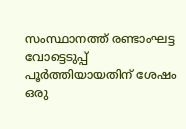സംസ്ഥാനത്ത് രണ്ടാംഘട്ട വോട്ടെടുപ്പ് പൂർത്തിയായതിന് ശേഷം ഒരു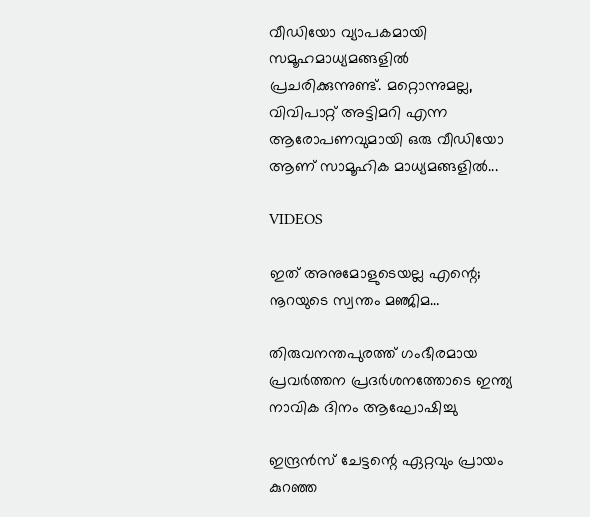വീഡിയോ വ്യാപകമായി സമൂഹമാധ്യമങ്ങളിൽ പ്രചരിക്കുന്നുണ്ട്. മറ്റൊന്നുമല്ല, വിവിപാറ്റ് അട്ടിമറി എന്ന ആരോപണവുമായി ഒരു വീഡിയോ ആണ് സാമൂഹിക മാധ്യമങ്ങളിൽ...

VIDEOS

ഇത് അനുമോളുടെയല്ല എന്റെ; നൂറയുടെ സ്വന്തം മഞ്ജിമ…

തിരുവനന്തപുരത്ത് ഗംഭീരമായ പ്രവർത്തന പ്രദർശനത്തോടെ ഇന്ത്യ നാവിക ദിനം ആഘോഷിച്ചു

ഇന്ദ്രൻസ് ചേട്ടന്റെ ഏറ്റവും പ്രായം കുറഞ്ഞ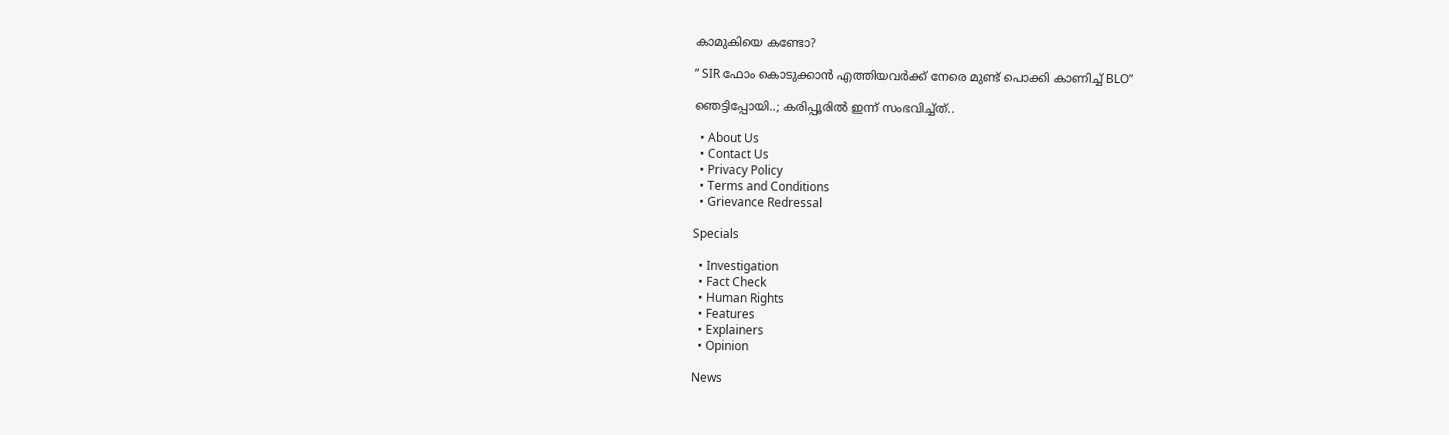കാമുകിയെ കണ്ടോ?

” SIR ഫോം കൊടുക്കാൻ എത്തിയവർക്ക് നേരെ മുണ്ട് പൊക്കി കാണിച്ച് BLO”

ഞെട്ടിപ്പോയി..; കരിപ്പൂരിൽ ഇന്ന് സംഭവിച്ച്ത്..

  • About Us
  • Contact Us
  • Privacy Policy
  • Terms and Conditions
  • Grievance Redressal

Specials

  • Investigation
  • Fact Check
  • Human Rights
  • Features
  • Explainers
  • Opinion

News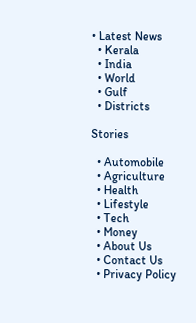• Latest News
  • Kerala
  • India
  • World
  • Gulf
  • Districts

Stories

  • Automobile
  • Agriculture
  • Health
  • Lifestyle
  • Tech
  • Money
  • About Us
  • Contact Us
  • Privacy Policy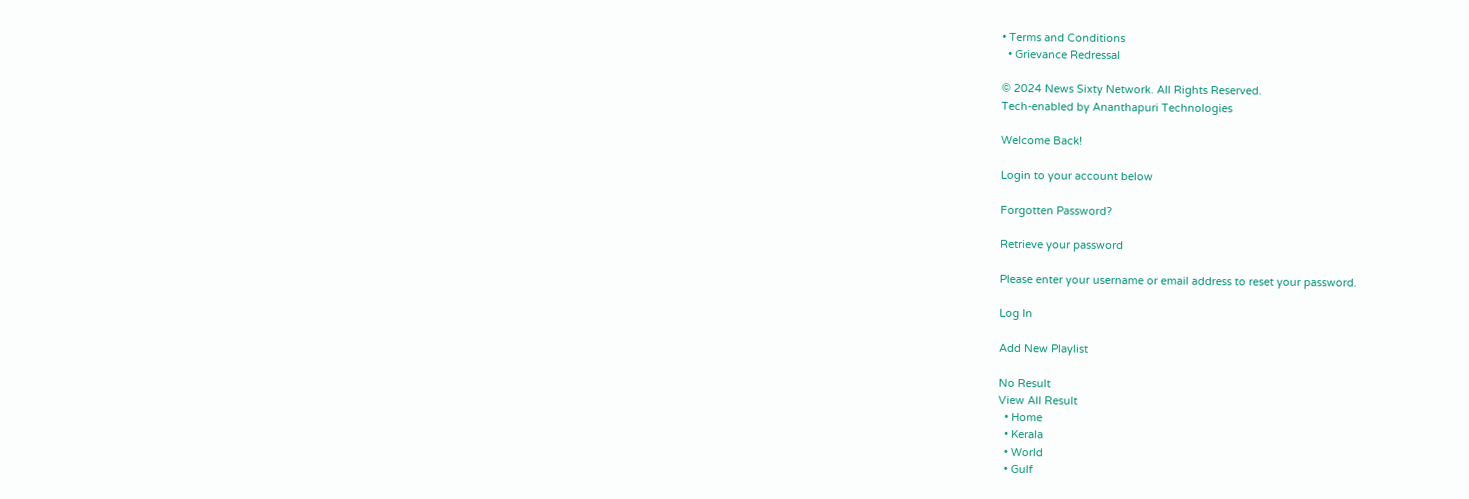• Terms and Conditions
  • Grievance Redressal

© 2024 News Sixty Network. All Rights Reserved.
Tech-enabled by Ananthapuri Technologies

Welcome Back!

Login to your account below

Forgotten Password?

Retrieve your password

Please enter your username or email address to reset your password.

Log In

Add New Playlist

No Result
View All Result
  • Home
  • Kerala
  • World
  • Gulf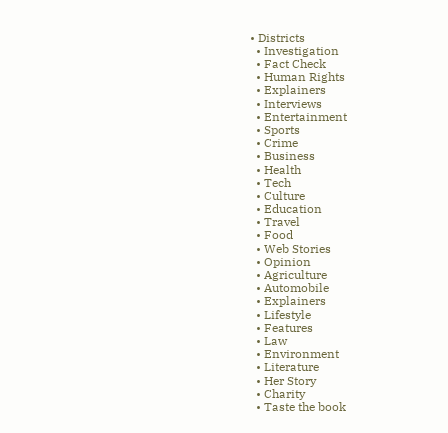• Districts
  • Investigation
  • Fact Check
  • Human Rights
  • Explainers
  • Interviews
  • Entertainment
  • Sports
  • Crime
  • Business
  • Health
  • Tech
  • Culture
  • Education
  • Travel
  • Food
  • Web Stories
  • Opinion
  • Agriculture
  • Automobile
  • Explainers
  • Lifestyle
  • Features
  • Law
  • Environment
  • Literature
  • Her Story
  • Charity
  • Taste the book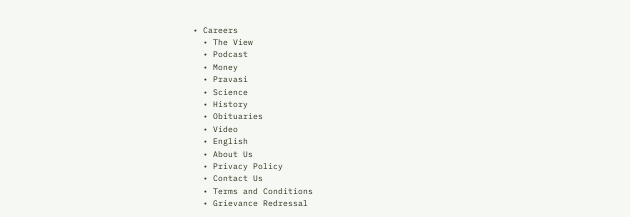• Careers
  • The View
  • Podcast
  • Money
  • Pravasi
  • Science
  • History
  • Obituaries
  • Video
  • English
  • About Us
  • Privacy Policy
  • Contact Us
  • Terms and Conditions
  • Grievance Redressal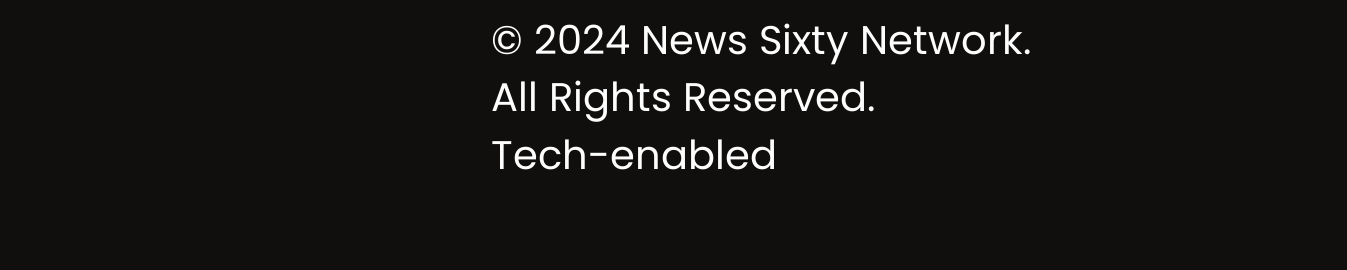© 2024 News Sixty Network. All Rights Reserved.
Tech-enabled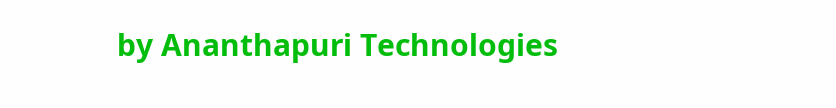by Ananthapuri Technologies